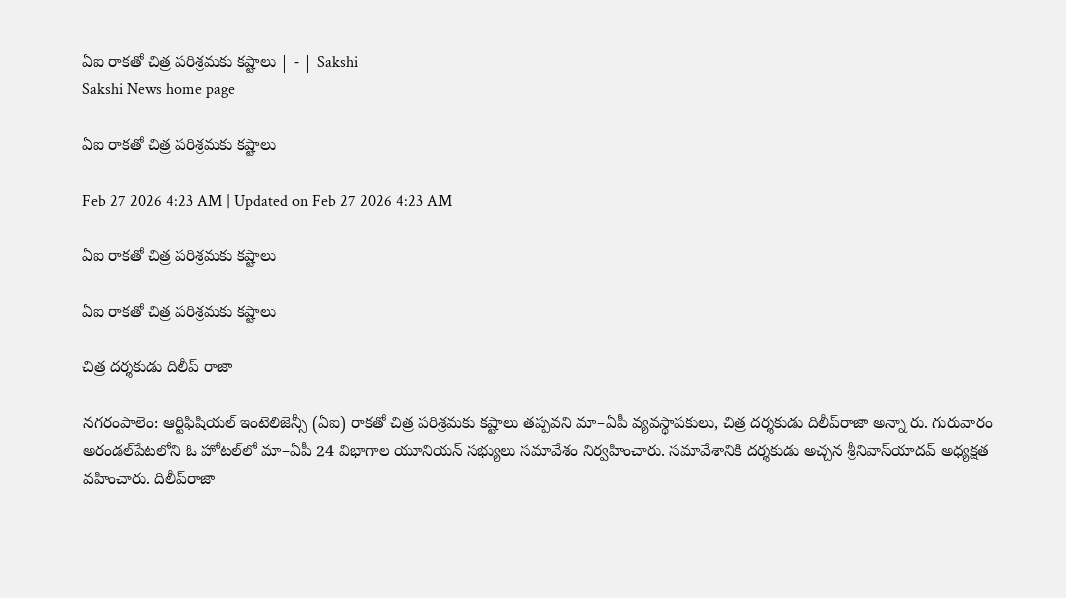ఏఐ రాకతో చిత్ర పరిశ్రమకు కష్టాలు | - | Sakshi
Sakshi News home page

ఏఐ రాకతో చిత్ర పరిశ్రమకు కష్టాలు

Feb 27 2026 4:23 AM | Updated on Feb 27 2026 4:23 AM

ఏఐ రాకతో చిత్ర పరిశ్రమకు కష్టాలు

ఏఐ రాకతో చిత్ర పరిశ్రమకు కష్టాలు

చిత్ర దర్శకుడు దిలీప్‌ రాజా

నగరంపాలెం: ఆర్టిఫిషియల్‌ ఇంటెలిజెన్సీ (ఏఐ) రాకతో చిత్ర పరిశ్రమకు కష్టాలు తప్పవని మా–ఏపీ వ్యవస్థాపకులు, చిత్ర దర్శకుడు దిలీప్‌రాజా అన్నా రు. గురువారం అరండల్‌పేటలోని ఓ హోటల్‌లో మా–ఏపీ 24 విభాగాల యూనియన్‌ సభ్యులు సమావేశం నిర్వహించారు. సమావేశానికి దర్శకుడు అచ్చన శ్రీనివాస్‌యాదవ్‌ అధ్యక్షత వహించారు. దిలీప్‌రాజా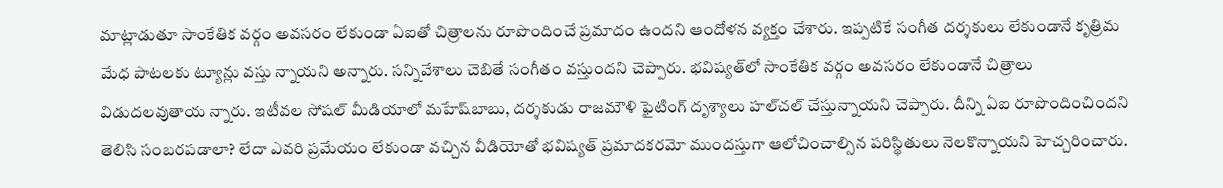మాట్లాడుతూ సాంకేతిక వర్గం అవసరం లేకుండా ఏఐతో చిత్రాలను రూపొందించే ప్రమాదం ఉందని ఆందోళన వ్యక్తం చేశారు. ఇప్పటికే సంగీత దర్శకులు లేకుండానే కృత్రిమ మేధ పాటలకు ట్యూన్లు వస్తు న్నాయని అన్నారు. సన్నివేశాలు చెబితే సంగీతం వస్తుందని చెప్పారు. భవిష్యత్‌లో సాంకేతిక వర్గం అవసరం లేకుండానే చిత్రాలు విడుదలవుతాయ న్నారు. ఇటీవల సోషల్‌ మీడియాలో మహేష్‌బాబు, దర్శకుడు రాజమౌళి ఫైటింగ్‌ దృశ్యాలు హల్‌చల్‌ చేస్తున్నాయని చెప్పారు. దీన్ని ఏఐ రూపొందించిందని తెలిసి సంబరపడాలా? లేదా ఎవరి ప్రమేయం లేకుండా వచ్చిన వీడియోతో భవిష్యత్‌ ప్రమాదకరమో ముందస్తుగా ఆలోచించాల్సిన పరిస్థితులు నెలకొన్నాయని హెచ్చరించారు.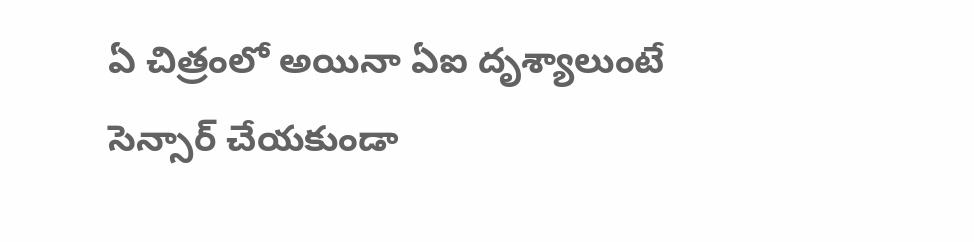ఏ చిత్రంలో అయినా ఏఐ దృశ్యాలుంటే సెన్సార్‌ చేయకుండా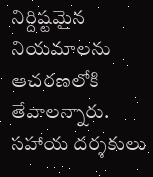నిర్దిష్టమైన నియమాలను ఆచరణలోకి తేవాలన్నారు. సహాయ దర్శకులు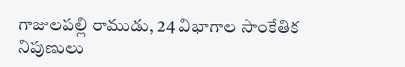గాజులపల్లి రాముడు, 24 విభాగాల సాంకేతిక నిపుణులు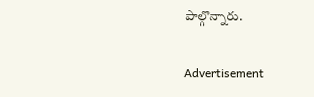పాల్గొన్నారు.

Advertisement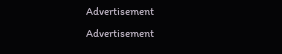Advertisement
Advertisement